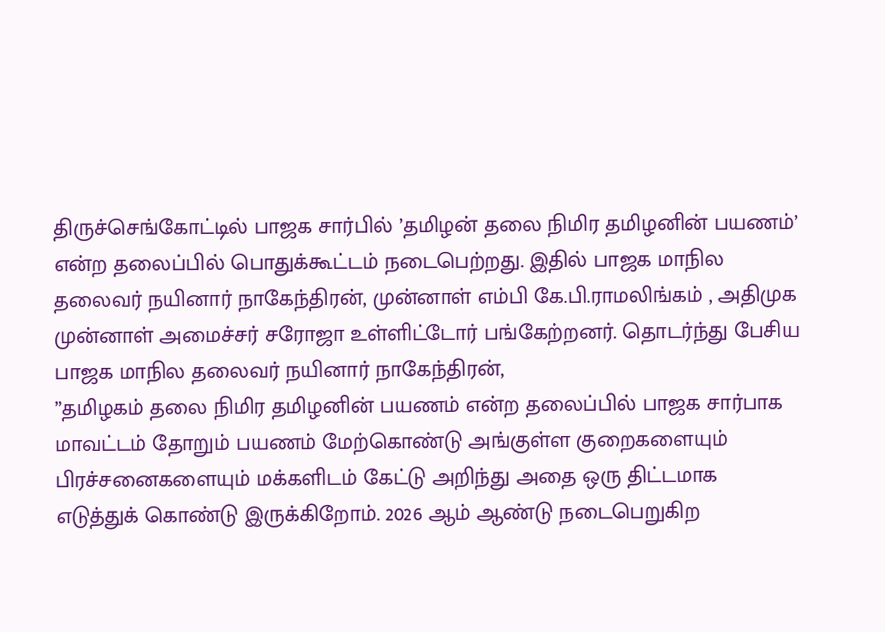திருச்செங்கோட்டில் பாஜக சார்பில் ’தமிழன் தலை நிமிர தமிழனின் பயணம்’ என்ற தலைப்பில் பொதுக்கூட்டம் நடைபெற்றது. இதில் பாஜக மாநில தலைவர் நயினார் நாகேந்திரன், முன்னாள் எம்பி கே.பி.ராமலிங்கம் , அதிமுக முன்னாள் அமைச்சர் சரோஜா உள்ளிட்டோர் பங்கேற்றனர். தொடர்ந்து பேசிய பாஜக மாநில தலைவர் நயினார் நாகேந்திரன்,
”தமிழகம் தலை நிமிர தமிழனின் பயணம் என்ற தலைப்பில் பாஜக சார்பாக மாவட்டம் தோறும் பயணம் மேற்கொண்டு அங்குள்ள குறைகளையும் பிரச்சனைகளையும் மக்களிடம் கேட்டு அறிந்து அதை ஒரு திட்டமாக எடுத்துக் கொண்டு இருக்கிறோம். 2026 ஆம் ஆண்டு நடைபெறுகிற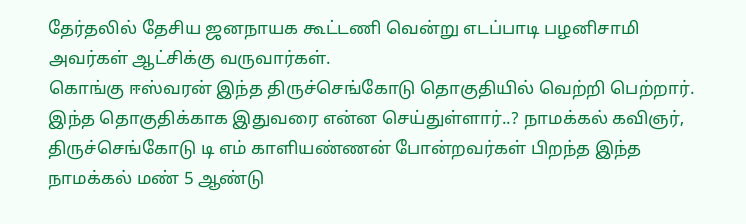தேர்தலில் தேசிய ஜனநாயக கூட்டணி வென்று எடப்பாடி பழனிசாமி அவர்கள் ஆட்சிக்கு வருவார்கள்.
கொங்கு ஈஸ்வரன் இந்த திருச்செங்கோடு தொகுதியில் வெற்றி பெற்றார். இந்த தொகுதிக்காக இதுவரை என்ன செய்துள்ளார்..? நாமக்கல் கவிஞர், திருச்செங்கோடு டி எம் காளியண்ணன் போன்றவர்கள் பிறந்த இந்த நாமக்கல் மண் 5 ஆண்டு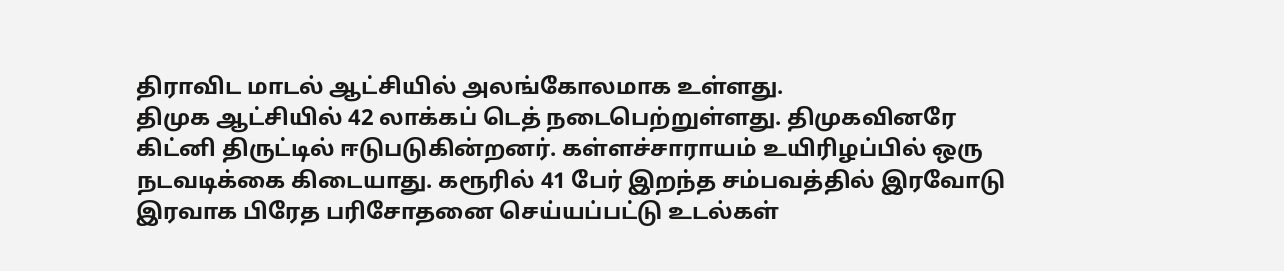திராவிட மாடல் ஆட்சியில் அலங்கோலமாக உள்ளது.
திமுக ஆட்சியில் 42 லாக்கப் டெத் நடைபெற்றுள்ளது. திமுகவினரே கிட்னி திருட்டில் ஈடுபடுகின்றனர். கள்ளச்சாராயம் உயிரிழப்பில் ஒரு நடவடிக்கை கிடையாது. கரூரில் 41 பேர் இறந்த சம்பவத்தில் இரவோடு இரவாக பிரேத பரிசோதனை செய்யப்பட்டு உடல்கள்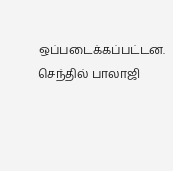ஒப்படைக்கப்பட்டன. செந்தில் பாலாஜி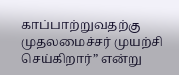காப்பாற்றுவதற்கு முதலமைச்சர் முயற்சி செய்கிறார்” என்று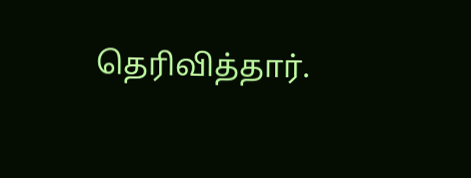தெரிவித்தார்.